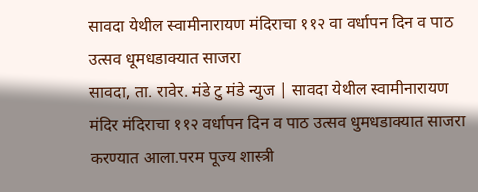सावदा येथील स्वामीनारायण मंदिराचा ११२ वा वर्धापन दिन व पाठ उत्सव धूमधडाक्यात साजरा
सावदा, ता. रावेर. मंडे टु मंडे न्युज | सावदा येथील स्वामीनारायण मंदिर मंदिराचा ११२ वर्धापन दिन व पाठ उत्सव धुमधडाक्यात साजरा करण्यात आला.परम पूज्य शास्त्री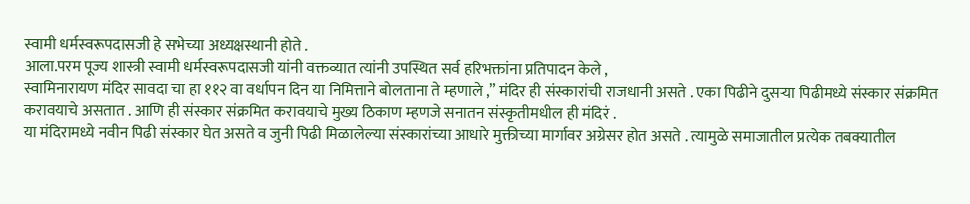स्वामी धर्मस्वरूपदासजी हे सभेच्या अध्यक्षस्थानी होते .
आला.परम पूज्य शास्त्री स्वामी धर्मस्वरूपदासजी यांनी वक्तव्यात त्यांनी उपस्थित सर्व हरिभक्तांना प्रतिपादन केले ,
स्वामिनारायण मंदिर सावदा चा हा ११२ वा वर्धापन दिन या निमित्ताने बोलताना ते म्हणाले ,” मंदिर ही संस्कारांची राजधानी असते . एका पिढीने दुसऱ्या पिढीमध्ये संस्कार संक्रमित करावयाचे असतात . आणि ही संस्कार संक्रमित करावयाचे मुख्य ठिकाण म्हणजे सनातन संस्कृतीमधील ही मंदिरं .
या मंदिरामध्ये नवीन पिढी संस्कार घेत असते व जुनी पिढी मिळालेल्या संस्कारांच्या आधारे मुक्तीच्या मार्गावर अग्रेसर होत असते . त्यामुळे समाजातील प्रत्येक तबक्यातील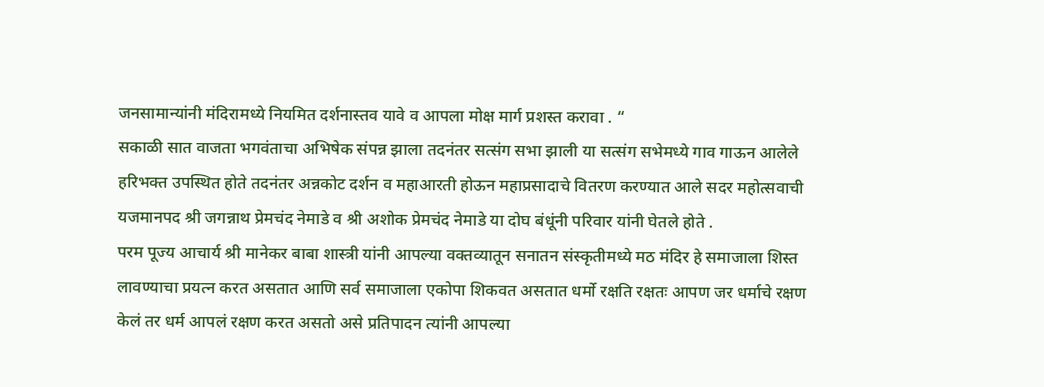जनसामान्यांनी मंदिरामध्ये नियमित दर्शनास्तव यावे व आपला मोक्ष मार्ग प्रशस्त करावा . “
सकाळी सात वाजता भगवंताचा अभिषेक संपन्न झाला तदनंतर सत्संग सभा झाली या सत्संग सभेमध्ये गाव गाऊन आलेले हरिभक्त उपस्थित होते तदनंतर अन्नकोट दर्शन व महाआरती होऊन महाप्रसादाचे वितरण करण्यात आले सदर महोत्सवाची यजमानपद श्री जगन्नाथ प्रेमचंद नेमाडे व श्री अशोक प्रेमचंद नेमाडे या दोघ बंधूंनी परिवार यांनी घेतले होते .
परम पूज्य आचार्य श्री मानेकर बाबा शास्त्री यांनी आपल्या वक्तव्यातून सनातन संस्कृतीमध्ये मठ मंदिर हे समाजाला शिस्त लावण्याचा प्रयत्न करत असतात आणि सर्व समाजाला एकोपा शिकवत असतात धर्मो रक्षति रक्षतः आपण जर धर्माचे रक्षण केलं तर धर्म आपलं रक्षण करत असतो असे प्रतिपादन त्यांनी आपल्या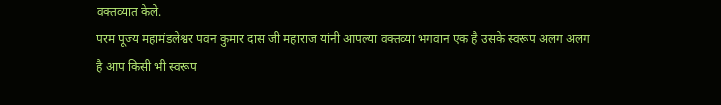वक्तव्यात केले.
परम पूज्य महामंडलेश्वर पवन कुमार दास जी महाराज यांनी आपल्या वक्तव्या भगवान एक है उसके स्वरूप अलग अलग है आप किसी भी स्वरूप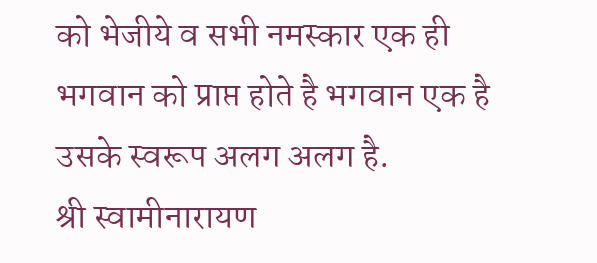को भेजीये व सभी नमस्कार एक ही भगवान को प्राप्त होते है भगवान एक है उसके स्वरूप अलग अलग है.
श्री स्वामीनारायण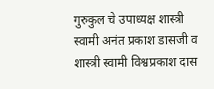गुरुकुल चे उपाध्यक्ष शास्त्री स्वामी अनंत प्रकाश डासजी व शास्त्री स्वामी विश्वप्रकाश दास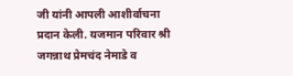जी यांनी आपली आशीर्वाचना प्रदान केली. यजमान परिवार श्री जगन्नाथ प्रेमचंद नेमाडे व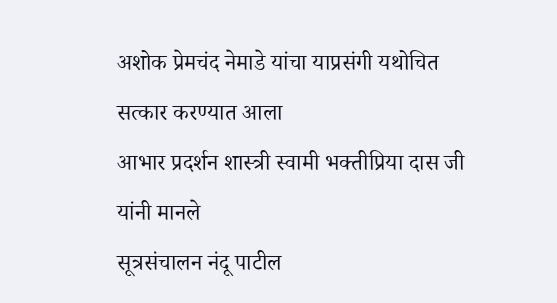अशोक प्रेमचंद नेमाडे यांचा याप्रसंगी यथोचित सत्कार करण्यात आला
आभार प्रदर्शन शास्त्री स्वामी भक्तीप्रिया दास जी यांनी मानले
सूत्रसंचालन नंदू पाटील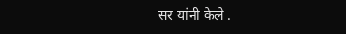सर यांनी केले .